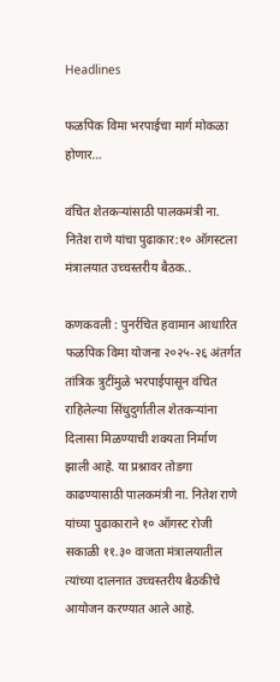Headlines

फळपिक विमा भरपाईचा मार्ग मोकळा होणार…

वंचित शेतकऱ्यांसाठी पालकमंत्री ना. नितेश राणे यांचा पुढाकार:१० ऑगस्टला मंत्रालयात उच्चस्तरीय बैठक..

कणकवली : पुनर्रचित हवामान आधारित फळपिक विमा योजना २०२५-२६ अंतर्गत तांत्रिक त्रुटींमुळे भरपाईपासून वंचित राहिलेल्या सिंधुदुर्गातील शेतकऱ्यांना दिलासा मिळण्याची शक्यता निर्माण झाली आहे. या प्रश्नावर तोडगा काढण्यासाठी पालकमंत्री ना. नितेश राणे यांच्या पुढाकाराने १० ऑगस्ट रोजी सकाळी ११.३० वाजता मंत्रालयातील त्यांच्या दालनात उच्चस्तरीय बैठकीचे आयोजन करण्यात आले आहे.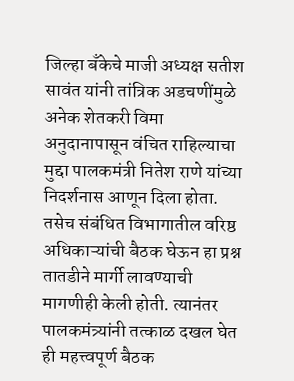जिल्हा बँकेचे माजी अध्यक्ष सतीश सावंत यांनी तांत्रिक अडचणींमुळे अनेक शेतकरी विमा अनुदानापासून वंचित राहिल्याचा मुद्दा पालकमंत्री नितेश राणे यांच्या निदर्शनास आणून दिला होता. तसेच संबंधित विभागातील वरिष्ठ अधिकाऱ्यांची बैठक घेऊन हा प्रश्न तातडीने मार्गी लावण्याची मागणीही केली होती. त्यानंतर पालकमंत्र्यांनी तत्काळ दखल घेत ही महत्त्वपूर्ण बैठक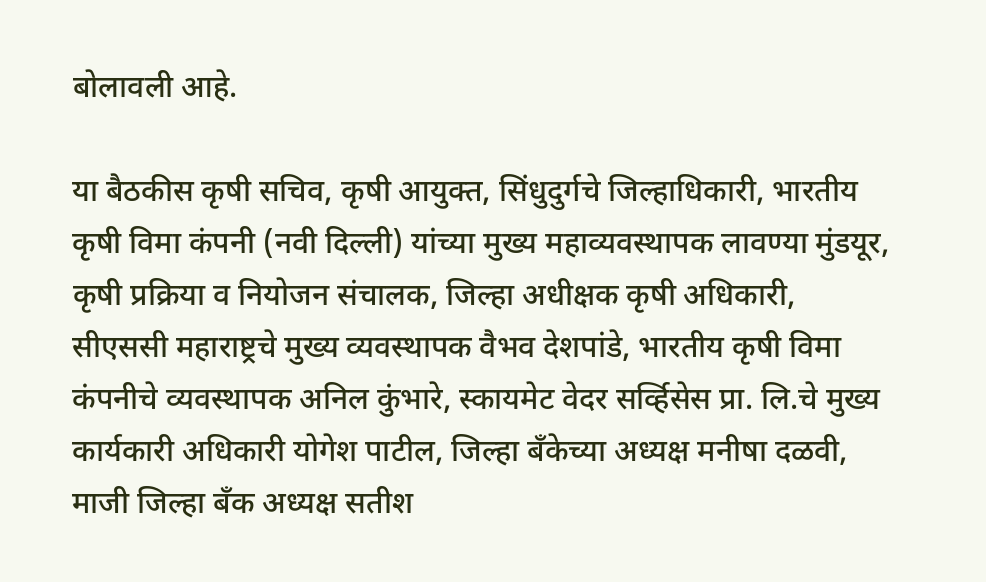बोलावली आहे.

या बैठकीस कृषी सचिव, कृषी आयुक्त, सिंधुदुर्गचे जिल्हाधिकारी, भारतीय कृषी विमा कंपनी (नवी दिल्ली) यांच्या मुख्य महाव्यवस्थापक लावण्या मुंडयूर, कृषी प्रक्रिया व नियोजन संचालक, जिल्हा अधीक्षक कृषी अधिकारी, सीएससी महाराष्ट्रचे मुख्य व्यवस्थापक वैभव देशपांडे, भारतीय कृषी विमा कंपनीचे व्यवस्थापक अनिल कुंभारे, स्कायमेट वेदर सर्व्हिसेस प्रा. लि.चे मुख्य कार्यकारी अधिकारी योगेश पाटील, जिल्हा बँकेच्या अध्यक्ष मनीषा दळवी, माजी जिल्हा बँक अध्यक्ष सतीश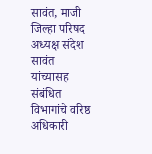सावंत, माजी जिल्हा परिषद अध्यक्ष संदेश सावंत यांच्यासह संबंधित विभागांचे वरिष्ठ अधिकारी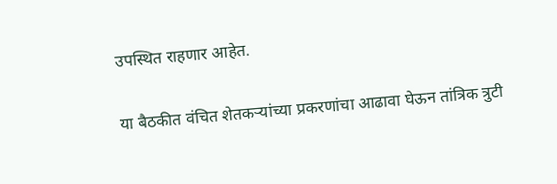उपस्थित राहणार आहेत.

या बैठकीत वंचित शेतकऱ्यांच्या प्रकरणांचा आढावा घेऊन तांत्रिक त्रुटी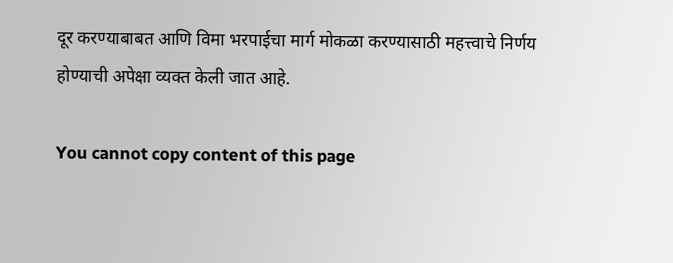दूर करण्याबाबत आणि विमा भरपाईचा मार्ग मोकळा करण्यासाठी महत्त्वाचे निर्णय होण्याची अपेक्षा व्यक्त केली जात आहे.

You cannot copy content of this page